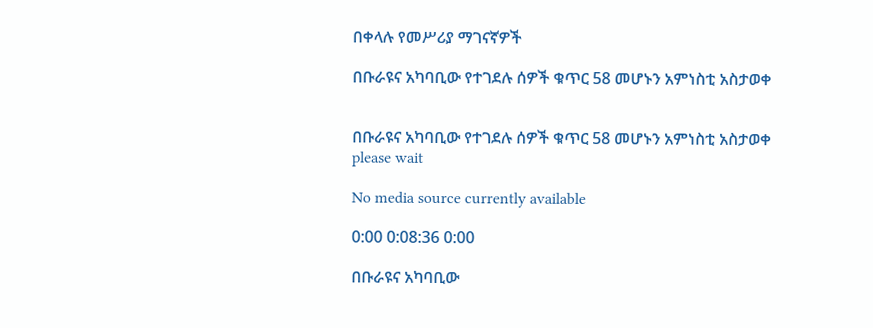በቀላሉ የመሥሪያ ማገናኛዎች

በቡራዩና አካባቢው የተገደሉ ሰዎች ቁጥር 58 መሆኑን አምነስቲ አስታወቀ


በቡራዩና አካባቢው የተገደሉ ሰዎች ቁጥር 58 መሆኑን አምነስቲ አስታወቀ
please wait

No media source currently available

0:00 0:08:36 0:00

በቡራዩና አካባቢው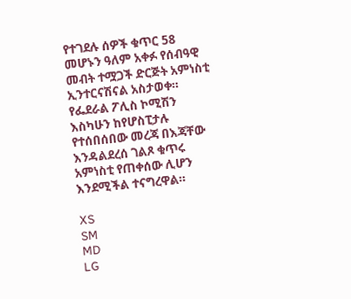የተገደሉ ሰዎች ቁጥር 58 መሆኑን ዓለም አቀፉ የሰብዓዊ መብት ተሟጋች ድርጅት አምነስቲ ኢንተርናሽናል አስታወቀ። የፌደራል ፖሊስ ኮሚሽን እስካሁን ከየሆስፒታሉ የተሰበሰበው መረጃ በእጃቸው እንዳልደረሰ ገልጾ ቁጥሩ አምነስቲ የጠቀሰው ሊሆን እንደሚችል ተናግረዋል።

XS
SM
MD
LG